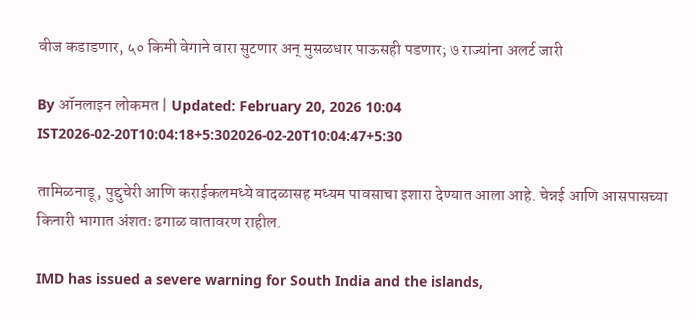वीज कडाडणार, ५० किमी वेगाने वारा सुटणार अन् मुसळधार पाऊसही पडणार; ७ राज्यांना अलर्ट जारी

By ऑनलाइन लोकमत | Updated: February 20, 2026 10:04 IST2026-02-20T10:04:18+5:302026-02-20T10:04:47+5:30

तामिळनाडू, पुद्दुचेरी आणि कराईकलमध्ये वादळासह मध्यम पावसाचा इशारा देण्यात आला आहे. चेन्नई आणि आसपासच्या किनारी भागात अंशतः ढगाळ वातावरण राहील.

IMD has issued a severe warning for South India and the islands,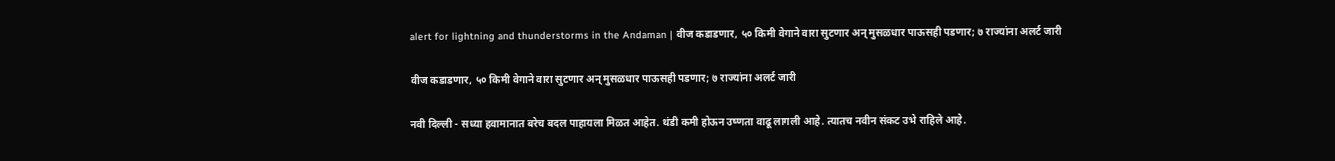alert for lightning and thunderstorms in the Andaman | वीज कडाडणार, ५० किमी वेगाने वारा सुटणार अन् मुसळधार पाऊसही पडणार; ७ राज्यांना अलर्ट जारी

वीज कडाडणार, ५० किमी वेगाने वारा सुटणार अन् मुसळधार पाऊसही पडणार; ७ राज्यांना अलर्ट जारी

नवी दिल्ली - सध्या हवामानात बरेच बदल पाहायला मिळत आहेत. थंडी कमी होऊन उष्णता वाढू लागली आहे. त्यातच नवीन संकट उभे राहिले आहे.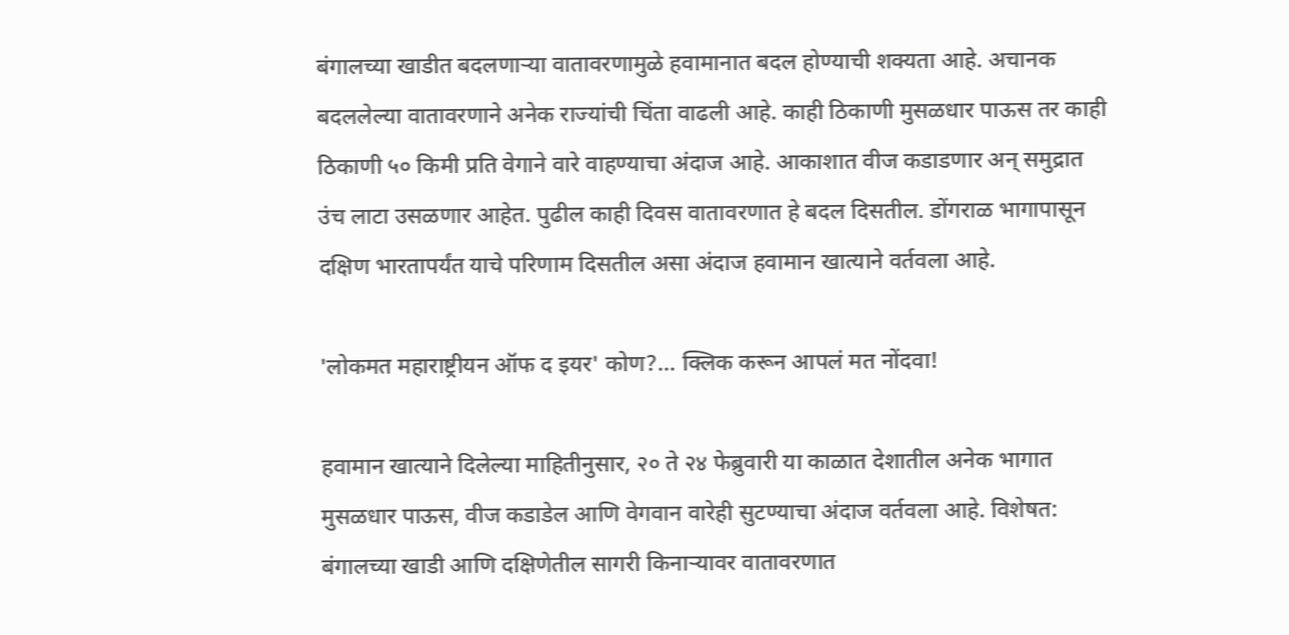बंगालच्या खाडीत बदलणाऱ्या वातावरणामुळे हवामानात बदल होण्याची शक्यता आहे. अचानक बदललेल्या वातावरणाने अनेक राज्यांची चिंता वाढली आहे. काही ठिकाणी मुसळधार पाऊस तर काही ठिकाणी ५० किमी प्रति वेगाने वारे वाहण्याचा अंदाज आहे. आकाशात वीज कडाडणार अन् समुद्रात उंच लाटा उसळणार आहेत. पुढील काही दिवस वातावरणात हे बदल दिसतील. डोंगराळ भागापासून दक्षिण भारतापर्यंत याचे परिणाम दिसतील असा अंदाज हवामान खात्याने वर्तवला आहे.

'लोकमत महाराष्ट्रीयन ऑफ द इयर' कोण?... क्लिक करून आपलं मत नोंदवा!

हवामान खात्याने दिलेल्या माहितीनुसार, २० ते २४ फेब्रुवारी या काळात देशातील अनेक भागात मुसळधार पाऊस, वीज कडाडेल आणि वेगवान वारेही सुटण्याचा अंदाज वर्तवला आहे. विशेषत: बंगालच्या खाडी आणि दक्षिणेतील सागरी किनाऱ्यावर वातावरणात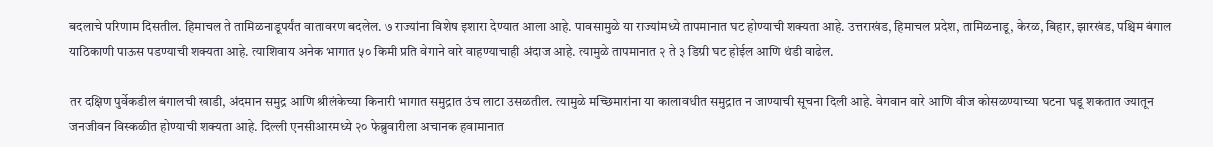बदलाचे परिणाम दिसतील. हिमाचल ते तामिळनाडूपर्यंत वातावरण बदलेल. ७ राज्यांना विशेष इशारा देण्यात आला आहे. पावसामुळे या राज्यांमध्ये तापमानात घट होण्याची शक्यता आहे. उत्तराखंड, हिमाचल प्रदेश, तामिळनाडू, केरळ, बिहार, झारखंड, पश्चिम बंगाल याठिकाणी पाऊस पडण्याची शक्यता आहे. त्याशिवाय अनेक भागात ५० किमी प्रति वेगाने वारे वाहण्याचाही अंदाज आहे. त्यामुळे तापमानात २ ते ३ डिग्री घट होईल आणि थंडी वाढेल.

तर दक्षिण पुर्वेकडील बंगालची खाडी, अंदमान समुद्र आणि श्रीलंकेच्या किनारी भागात समुद्रात उंच लाटा उसळतील. त्यामुळे मच्छिमारांना या कालावधीत समुद्रात न जाण्याची सूचना दिली आहे. वेगवान वारे आणि वीज कोसळण्याच्या घटना घडू शकतात ज्यातून जनजीवन विस्कळीत होण्याची शक्यता आहे. दिल्ली एनसीआरमध्ये २० फेब्रुवारीला अचानक हवामानात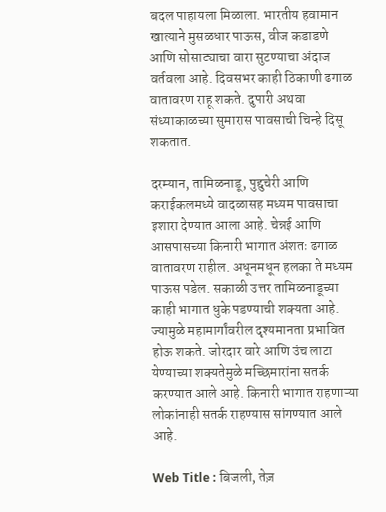बदल पाहायला मिळाला. भारतीय हवामान खात्याने मुसळधार पाऊस, वीज कडाडणे आणि सोसाट्याचा वारा सुटण्याचा अंदाज वर्तवला आहे. दिवसभर काही ठिकाणी ढगाळ वातावरण राहू शकते. दुपारी अथवा संध्याकाळच्या सुमारास पावसाची चिन्हे दिसू शकतात.

दरम्यान, तामिळनाडू, पुद्दुचेरी आणि कराईकलमध्ये वादळासह मध्यम पावसाचा इशारा देण्यात आला आहे. चेन्नई आणि आसपासच्या किनारी भागात अंशतः ढगाळ वातावरण राहील. अधूनमधून हलका ते मध्यम पाऊस पडेल. सकाळी उत्तर तामिळनाडूच्या काही भागात धुके पडण्याची शक्यता आहे. ज्यामुळे महामार्गांवरील दृश्यमानता प्रभावित होऊ शकते. जोरदार वारे आणि उंच लाटा येण्याच्या शक्यतेमुळे मच्छिमारांना सतर्क करण्यात आले आहे. किनारी भागात राहणाऱ्या लोकांनाही सतर्क राहण्यास सांगण्यात आले आहे.

Web Title : बिजली, तेज़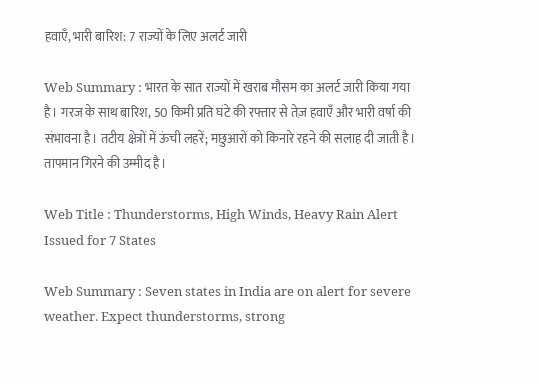हवाएँ, भारी बारिश: 7 राज्यों के लिए अलर्ट जारी

Web Summary : भारत के सात राज्यों में खराब मौसम का अलर्ट जारी किया गया है। गरज के साथ बारिश, 50 किमी प्रति घंटे की रफ्तार से तेज़ हवाएँ और भारी वर्षा की संभावना है। तटीय क्षेत्रों में ऊंची लहरें; मछुआरों को किनारे रहने की सलाह दी जाती है। तापमान गिरने की उम्मीद है।

Web Title : Thunderstorms, High Winds, Heavy Rain Alert Issued for 7 States

Web Summary : Seven states in India are on alert for severe weather. Expect thunderstorms, strong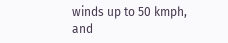winds up to 50 kmph, and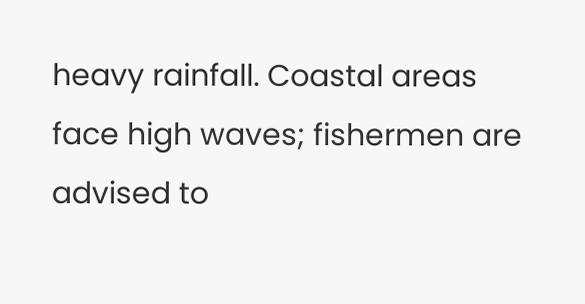heavy rainfall. Coastal areas face high waves; fishermen are advised to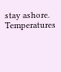stay ashore. Temperatures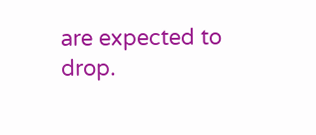are expected to drop.